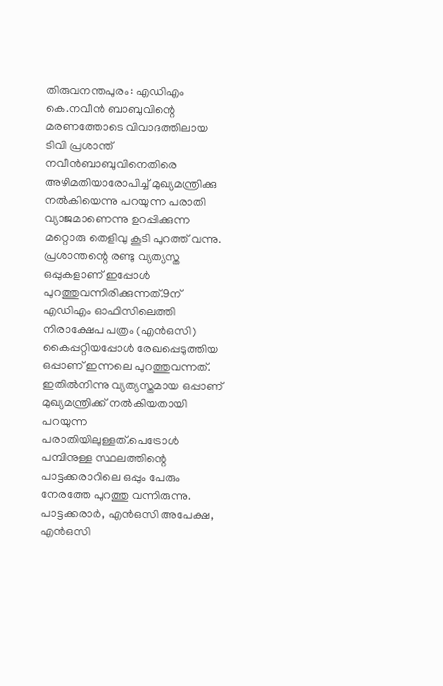തിരുവനന്തപുരം: എഡിഎം കെ.നവീൻ ബാബുവിന്റെ മരണത്തോടെ വിവാദത്തിലായ ടിവി പ്രശാന്ത് നവീൻബാബുവിനെതിരെ അഴിമതിയാരോപിച്ച് മുഖ്യമന്ത്രിക്കു നൽകിയെന്നു പറയുന്ന പരാതി വ്യാജമാണെന്നു ഉറപ്പിക്കുന്ന മറ്റൊരു തെളിവു കൂടി പുറത്ത് വന്നു. പ്രശാന്തന്റെ രണ്ടു വ്യത്യസ്ത ഒപ്പുകളാണ് ഇപ്പോൾ പുറത്തുവന്നിരിക്കുന്നത്.9ന് എഡിഎം ഓഫിസിലെത്തി നിരാക്ഷേപ പത്രം (എൻഒസി) കൈപ്പറ്റിയപ്പോൾ രേഖപ്പെടുത്തിയ ഒപ്പാണ് ഇന്നലെ പുറത്തുവന്നത്. ഇതിൽനിന്നു വ്യത്യസ്തമായ ഒപ്പാണ് മുഖ്യമന്ത്രിക്ക് നൽകിയതായി പറയുന്ന പരാതിയിലുള്ളത്.പെട്രോൾ പമ്പിനുള്ള സ്ഥലത്തിന്റെ പാട്ടക്കരാറിലെ ഒപ്പും പേരും നേരത്തേ പുറത്തു വന്നിരുന്നു. പാട്ടക്കരാർ, എൻഒസി അപേക്ഷ, എൻഒസി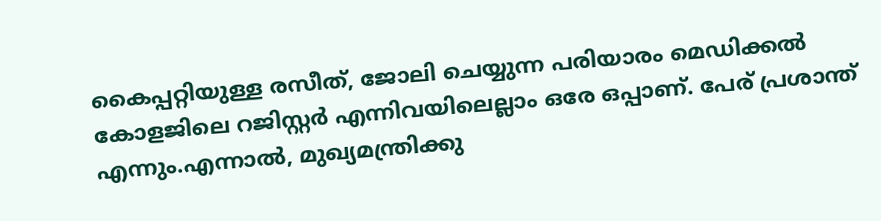കൈപ്പറ്റിയുള്ള രസീത്, ജോലി ചെയ്യുന്ന പരിയാരം മെഡിക്കൽ കോളജിലെ റജിസ്റ്റർ എന്നിവയിലെല്ലാം ഒരേ ഒപ്പാണ്. പേര് പ്രശാന്ത് എന്നും.എന്നാൽ, മുഖ്യമന്ത്രിക്കു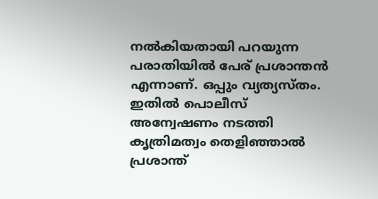നൽകിയതായി പറയുന്ന പരാതിയിൽ പേര് പ്രശാന്തൻ എന്നാണ്. ഒപ്പും വ്യത്യസ്തം. ഇതിൽ പൊലീസ് അന്വേഷണം നടത്തി കൃത്രിമത്വം തെളിഞ്ഞാൽ പ്രശാന്ത്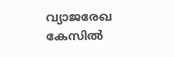വ്യാജരേഖ കേസിൽ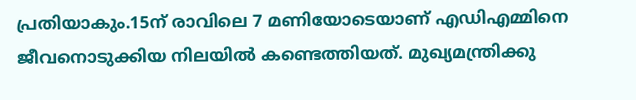പ്രതിയാകും.15ന് രാവിലെ 7 മണിയോടെയാണ് എഡിഎമ്മിനെ ജീവനൊടുക്കിയ നിലയിൽ കണ്ടെത്തിയത്. മുഖ്യമന്ത്രിക്കു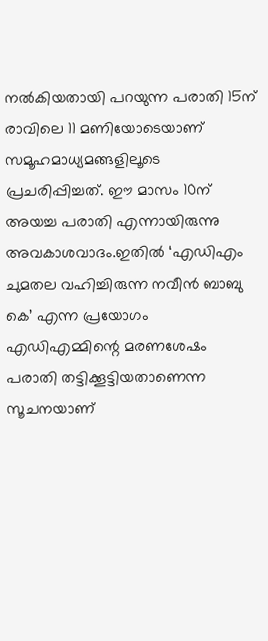നൽകിയതായി പറയുന്ന പരാതി 15ന് രാവിലെ 11 മണിയോടെയാണ് സമൂഹമാധ്യമങ്ങളിലൂടെ പ്രചരിപ്പിച്ചത്. ഈ മാസം 10ന് അയച്ച പരാതി എന്നായിരുന്നു അവകാശവാദം.ഇതിൽ ‘എഡിഎം ചുമതല വഹിച്ചിരുന്ന നവീൻ ബാബു കെ’ എന്ന പ്രയോഗം എഡിഎമ്മിന്റെ മരണശേഷം പരാതി തട്ടിക്കൂട്ടിയതാണെന്ന സൂചനയാണ്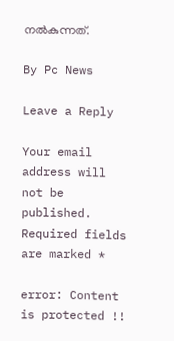നൽകുന്നത്.

By Pc News

Leave a Reply

Your email address will not be published. Required fields are marked *

error: Content is protected !!